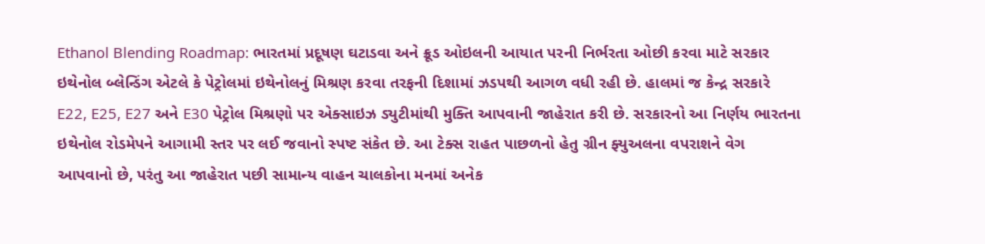Ethanol Blending Roadmap: ભારતમાં પ્રદૂષણ ઘટાડવા અને ક્રૂડ ઓઇલની આયાત પરની નિર્ભરતા ઓછી કરવા માટે સરકાર ઇથેનોલ બ્લેન્ડિંગ એટલે કે પેટ્રોલમાં ઇથેનોલનું મિશ્રણ કરવા તરફની દિશામાં ઝડપથી આગળ વધી રહી છે. હાલમાં જ કેન્દ્ર સરકારે E22, E25, E27 અને E30 પેટ્રોલ મિશ્રણો પર એક્સાઇઝ ડ્યુટીમાંથી મુક્તિ આપવાની જાહેરાત કરી છે. સરકારનો આ નિર્ણય ભારતના ઇથેનોલ રોડમેપને આગામી સ્તર પર લઈ જવાનો સ્પષ્ટ સંકેત છે. આ ટેક્સ રાહત પાછળનો હેતુ ગ્રીન ફ્યુઅલના વપરાશને વેગ આપવાનો છે, પરંતુ આ જાહેરાત પછી સામાન્ય વાહન ચાલકોના મનમાં અનેક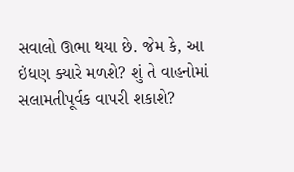સવાલો ઊભા થયા છે. જેમ કે, આ ઇંધણ ક્યારે મળશે? શું તે વાહનોમાં સલામતીપૂર્વક વાપરી શકાશે?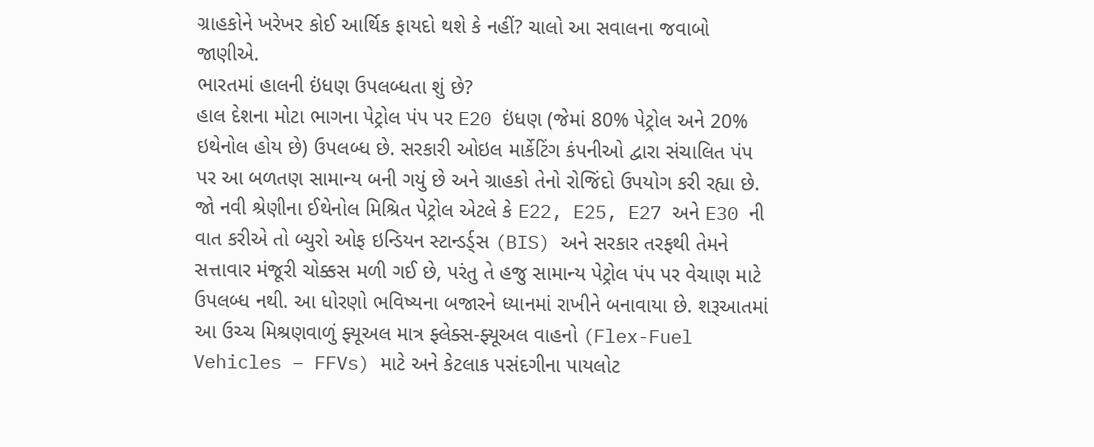ગ્રાહકોને ખરેખર કોઈ આર્થિક ફાયદો થશે કે નહીં? ચાલો આ સવાલના જવાબો જાણીએ.
ભારતમાં હાલની ઇંધણ ઉપલબ્ધતા શું છે?
હાલ દેશના મોટા ભાગના પેટ્રોલ પંપ પર E20 ઇંધણ (જેમાં 80% પેટ્રોલ અને 20% ઇથેનોલ હોય છે) ઉપલબ્ધ છે. સરકારી ઓઇલ માર્કેટિંગ કંપનીઓ દ્વારા સંચાલિત પંપ પર આ બળતણ સામાન્ય બની ગયું છે અને ગ્રાહકો તેનો રોજિંદો ઉપયોગ કરી રહ્યા છે.
જો નવી શ્રેણીના ઈથેનોલ મિશ્રિત પેટ્રોલ એટલે કે E22, E25, E27 અને E30 ની વાત કરીએ તો બ્યુરો ઓફ ઇન્ડિયન સ્ટાન્ડર્ડ્સ (BIS) અને સરકાર તરફથી તેમને સત્તાવાર મંજૂરી ચોક્કસ મળી ગઈ છે, પરંતુ તે હજુ સામાન્ય પેટ્રોલ પંપ પર વેચાણ માટે ઉપલબ્ધ નથી. આ ધોરણો ભવિષ્યના બજારને ધ્યાનમાં રાખીને બનાવાયા છે. શરૂઆતમાં આ ઉચ્ચ મિશ્રણવાળું ફ્યૂઅલ માત્ર ફ્લેક્સ-ફ્યૂઅલ વાહનો (Flex-Fuel Vehicles – FFVs) માટે અને કેટલાક પસંદગીના પાયલોટ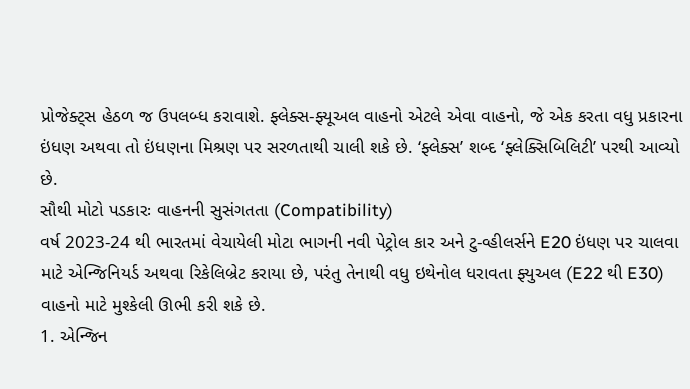પ્રોજેક્ટ્સ હેઠળ જ ઉપલબ્ધ કરાવાશે. ફ્લેક્સ-ફ્યૂઅલ વાહનો એટલે એવા વાહનો, જે એક કરતા વધુ પ્રકારના ઇંધણ અથવા તો ઇંધણના મિશ્રણ પર સરળતાથી ચાલી શકે છે. ‘ફ્લેક્સ’ શબ્દ ‘ફ્લેક્સિબિલિટી’ પરથી આવ્યો છે.
સૌથી મોટો પડકારઃ વાહનની સુસંગતતા (Compatibility)
વર્ષ 2023-24 થી ભારતમાં વેચાયેલી મોટા ભાગની નવી પેટ્રોલ કાર અને ટુ-વ્હીલર્સને E20 ઇંધણ પર ચાલવા માટે એન્જિનિયર્ડ અથવા રિકેલિબ્રેટ કરાયા છે, પરંતુ તેનાથી વધુ ઇથેનોલ ધરાવતા ફ્યુઅલ (E22 થી E30) વાહનો માટે મુશ્કેલી ઊભી કરી શકે છે.
1. એન્જિન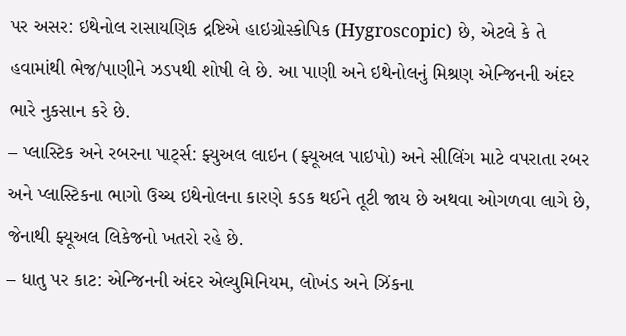પર અસર: ઇથેનોલ રાસાયણિક દ્રષ્ટિએ હાઇગ્રોસ્કોપિક (Hygroscopic) છે, એટલે કે તે હવામાંથી ભેજ/પાણીને ઝડપથી શોષી લે છે. આ પાણી અને ઇથેનોલનું મિશ્રણ એન્જિનની અંદર ભારે નુકસાન કરે છે.
– પ્લાસ્ટિક અને રબરના પાર્ટ્સ: ફ્યુઅલ લાઇન (ફ્યૂઅલ પાઇપો) અને સીલિંગ માટે વપરાતા રબર અને પ્લાસ્ટિકના ભાગો ઉચ્ચ ઇથેનોલના કારણે કડક થઈને તૂટી જાય છે અથવા ઓગળવા લાગે છે, જેનાથી ફ્યૂઅલ લિકેજનો ખતરો રહે છે.
– ધાતુ પર કાટ: એન્જિનની અંદર એલ્યુમિનિયમ, લોખંડ અને ઝિંકના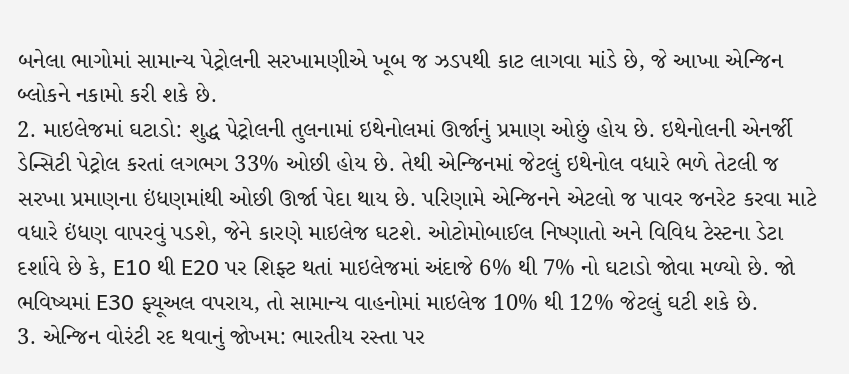બનેલા ભાગોમાં સામાન્ય પેટ્રોલની સરખામણીએ ખૂબ જ ઝડપથી કાટ લાગવા માંડે છે, જે આખા એન્જિન બ્લોકને નકામો કરી શકે છે.
2. માઇલેજમાં ઘટાડો: શુદ્ધ પેટ્રોલની તુલનામાં ઇથેનોલમાં ઊર્જાનું પ્રમાણ ઓછું હોય છે. ઇથેનોલની એનર્જી ડેન્સિટી પેટ્રોલ કરતાં લગભગ 33% ઓછી હોય છે. તેથી એન્જિનમાં જેટલું ઇથેનોલ વધારે ભળે તેટલી જ સરખા પ્રમાણના ઇંધણમાંથી ઓછી ઊર્જા પેદા થાય છે. પરિણામે એન્જિનને એટલો જ પાવર જનરેટ કરવા માટે વધારે ઇંધણ વાપરવું પડશે, જેને કારણે માઇલેજ ઘટશે. ઓટોમોબાઈલ નિષ્ણાતો અને વિવિધ ટેસ્ટના ડેટા દર્શાવે છે કે, E10 થી E20 પર શિફ્ટ થતાં માઇલેજમાં અંદાજે 6% થી 7% નો ઘટાડો જોવા મળ્યો છે. જો ભવિષ્યમાં E30 ફ્યૂઅલ વપરાય, તો સામાન્ય વાહનોમાં માઇલેજ 10% થી 12% જેટલું ઘટી શકે છે.
3. એન્જિન વોરંટી રદ થવાનું જોખમ: ભારતીય રસ્તા પર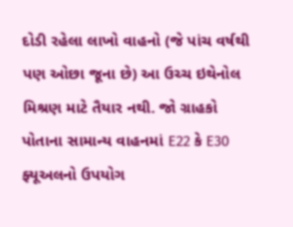દોડી રહેલા લાખો વાહનો (જે પાંચ વર્ષથી પણ ઓછા જૂના છે) આ ઉચ્ચ ઇથેનોલ મિશ્રણ માટે તૈયાર નથી. જો ગ્રાહકો પોતાના સામાન્ય વાહનમાં E22 કે E30 ફ્યૂઅલનો ઉપયોગ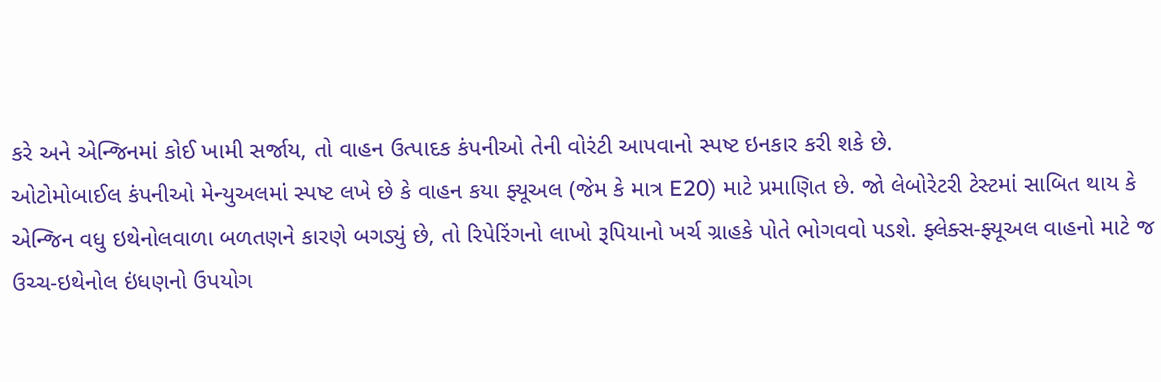કરે અને એન્જિનમાં કોઈ ખામી સર્જાય, તો વાહન ઉત્પાદક કંપનીઓ તેની વોરંટી આપવાનો સ્પષ્ટ ઇનકાર કરી શકે છે.
ઓટોમોબાઈલ કંપનીઓ મેન્યુઅલમાં સ્પષ્ટ લખે છે કે વાહન કયા ફ્યૂઅલ (જેમ કે માત્ર E20) માટે પ્રમાણિત છે. જો લેબોરેટરી ટેસ્ટમાં સાબિત થાય કે એન્જિન વધુ ઇથેનોલવાળા બળતણને કારણે બગડ્યું છે, તો રિપેરિંગનો લાખો રૂપિયાનો ખર્ચ ગ્રાહકે પોતે ભોગવવો પડશે. ફ્લેક્સ-ફ્યૂઅલ વાહનો માટે જ ઉચ્ચ-ઇથેનોલ ઇંધણનો ઉપયોગ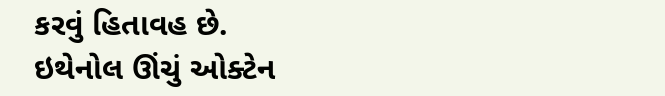કરવું હિતાવહ છે.
ઇથેનોલ ઊંચું ઓક્ટેન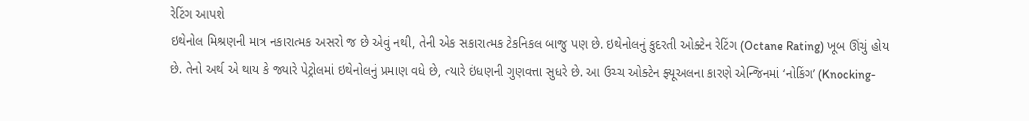રેટિંગ આપશે
ઇથેનોલ મિશ્રણની માત્ર નકારાત્મક અસરો જ છે એવું નથી, તેની એક સકારાત્મક ટેકનિકલ બાજુ પણ છે. ઇથેનોલનું કુદરતી ઓક્ટેન રેટિંગ (Octane Rating) ખૂબ ઊંચું હોય છે. તેનો અર્થ એ થાય કે જ્યારે પેટ્રોલમાં ઇથેનોલનું પ્રમાણ વધે છે, ત્યારે ઇંધણની ગુણવત્તા સુધરે છે. આ ઉચ્ચ ઓક્ટેન ફ્યૂઅલના કારણે એન્જિનમાં ‘નોકિંગ’ (Knocking-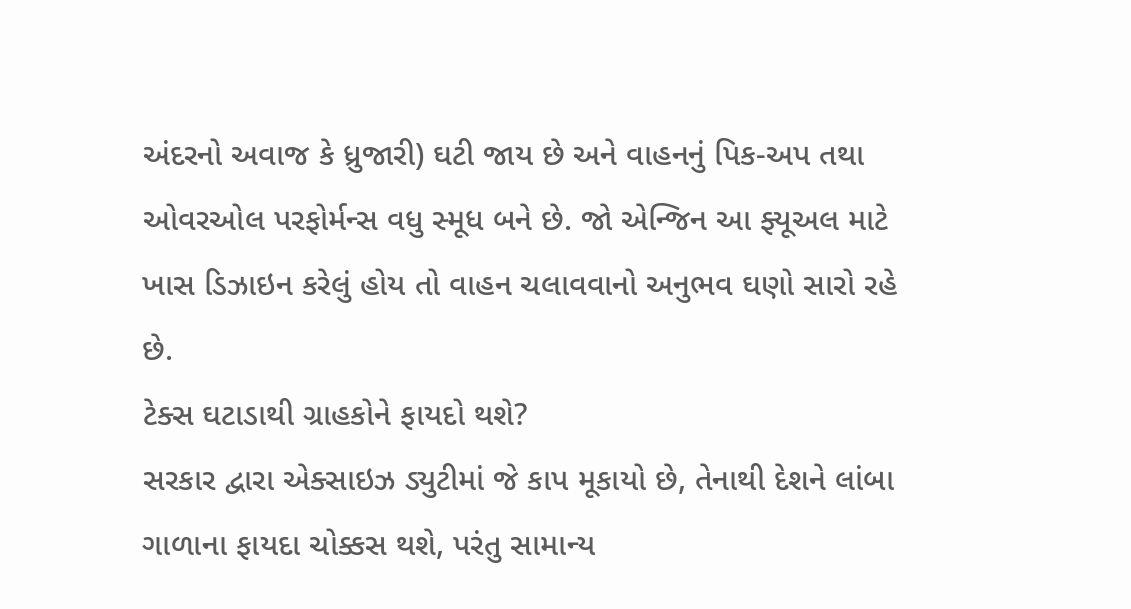અંદરનો અવાજ કે ધ્રુજારી) ઘટી જાય છે અને વાહનનું પિક-અપ તથા ઓવરઓલ પરફોર્મન્સ વધુ સ્મૂધ બને છે. જો એન્જિન આ ફ્યૂઅલ માટે ખાસ ડિઝાઇન કરેલું હોય તો વાહન ચલાવવાનો અનુભવ ઘણો સારો રહે છે.
ટેક્સ ઘટાડાથી ગ્રાહકોને ફાયદો થશે?
સરકાર દ્વારા એક્સાઇઝ ડ્યુટીમાં જે કાપ મૂકાયો છે, તેનાથી દેશને લાંબા ગાળાના ફાયદા ચોક્કસ થશે, પરંતુ સામાન્ય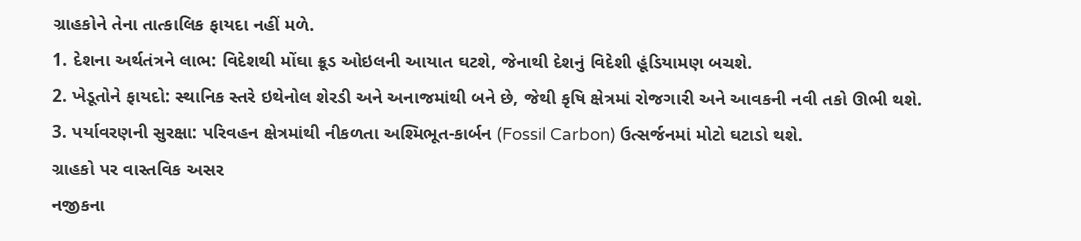ગ્રાહકોને તેના તાત્કાલિક ફાયદા નહીં મળે.
1. દેશના અર્થતંત્રને લાભ: વિદેશથી મોંઘા ક્રૂડ ઓઇલની આયાત ઘટશે, જેનાથી દેશનું વિદેશી હૂંડિયામણ બચશે.
2. ખેડૂતોને ફાયદો: સ્થાનિક સ્તરે ઇથેનોલ શેરડી અને અનાજમાંથી બને છે, જેથી કૃષિ ક્ષેત્રમાં રોજગારી અને આવકની નવી તકો ઊભી થશે.
3. પર્યાવરણની સુરક્ષા: પરિવહન ક્ષેત્રમાંથી નીકળતા અશ્મિભૂત-કાર્બન (Fossil Carbon) ઉત્સર્જનમાં મોટો ઘટાડો થશે.
ગ્રાહકો પર વાસ્તવિક અસર
નજીકના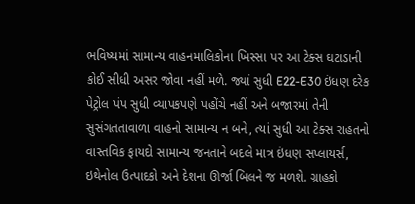ભવિષ્યમાં સામાન્ય વાહનમાલિકોના ખિસ્સા પર આ ટેક્સ ઘટાડાની કોઈ સીધી અસર જોવા નહીં મળે. જ્યાં સુધી E22-E30 ઇંધણ દરેક પેટ્રોલ પંપ સુધી વ્યાપકપણે પહોંચે નહીં અને બજારમાં તેની સુસંગતતાવાળા વાહનો સામાન્ય ન બને, ત્યાં સુધી આ ટેક્સ રાહતનો વાસ્તવિક ફાયદો સામાન્ય જનતાને બદલે માત્ર ઇંધણ સપ્લાયર્સ, ઇથેનોલ ઉત્પાદકો અને દેશના ઊર્જા બિલને જ મળશે. ગ્રાહકો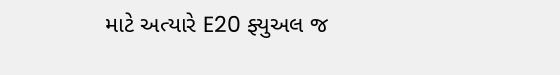માટે અત્યારે E20 ફ્યુઅલ જ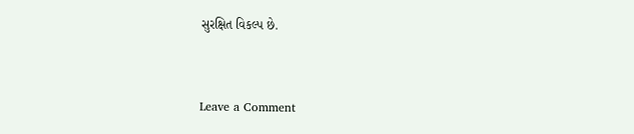સુરક્ષિત વિકલ્પ છે.


Leave a Comment